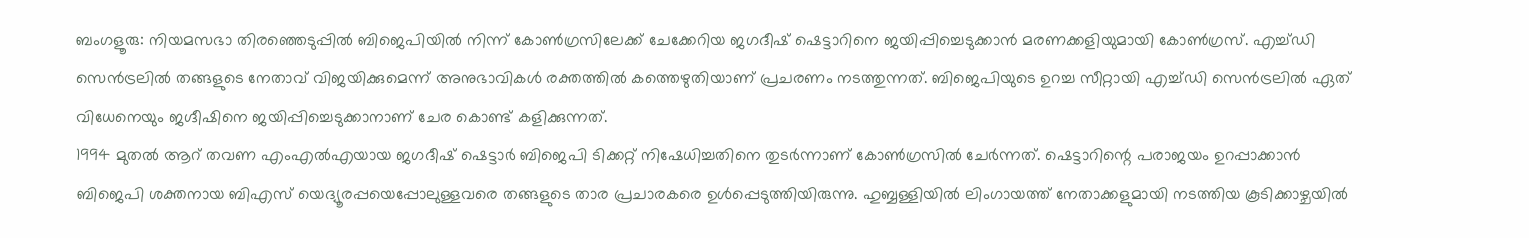ബംഗളൂരു: നിയമസഭാ തിരഞ്ഞെടുപ്പിൽ ബിജെപിയിൽ നിന്ന് കോൺഗ്രസിലേക്ക് ചേക്കേറിയ ജഗദീഷ് ഷെട്ടാറിനെ ജയിപ്പിച്ചെടുക്കാൻ മരണക്കളിയുമായി കോൺഗ്രസ്. എച്ച്ഡി സെൻട്രലിൽ തങ്ങളുടെ നേതാവ് വിജയിക്കുമെന്ന് അനുഭാവികൾ രക്തത്തിൽ കത്തെഴുതിയാണ് പ്രചരണം നടത്തുന്നത്. ബിജെപിയുടെ ഉറച്ച സീറ്റായി എച്ച്ഡി സെൻട്രലിൽ ഏത് വിധേനെയും ജഗ്ദീഷിനെ ജയിപ്പിച്ചെടുക്കാനാണ് ചേര കൊണ്ട് കളിക്കുന്നത്.
1994 മുതൽ ആറ് തവണ എംഎൽഎയായ ജഗദീഷ് ഷെട്ടാർ ബിജെപി ടിക്കറ്റ് നിഷേധിച്ചതിനെ തുടർന്നാണ് കോൺഗ്രസിൽ ചേർന്നത്. ഷെട്ടാറിന്റെ പരാജയം ഉറപ്പാക്കാൻ ബിജെപി ശക്തനായ ബിഎസ് യെദ്യൂരപ്പയെപ്പോലുള്ളവരെ തങ്ങളുടെ താര പ്രചാരകരെ ഉൾപ്പെടുത്തിയിരുന്നു. ഹുബ്ബള്ളിയിൽ ലിംഗായത്ത് നേതാക്കളുമായി നടത്തിയ കൂടിക്കാഴ്ചയിൽ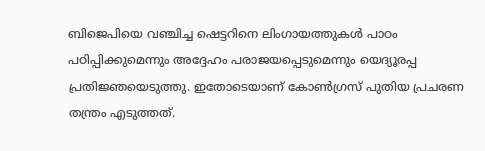ബിജെപിയെ വഞ്ചിച്ച ഷെട്ടറിനെ ലിംഗായത്തുകൾ പാഠം പഠിപ്പിക്കുമെന്നും അദ്ദേഹം പരാജയപ്പെടുമെന്നും യെദ്യൂരപ്പ പ്രതിജ്ഞയെടുത്തു. ഇതോടെയാണ് കോൺഗ്രസ് പുതിയ പ്രചരണ തന്ത്രം എടുത്തത്.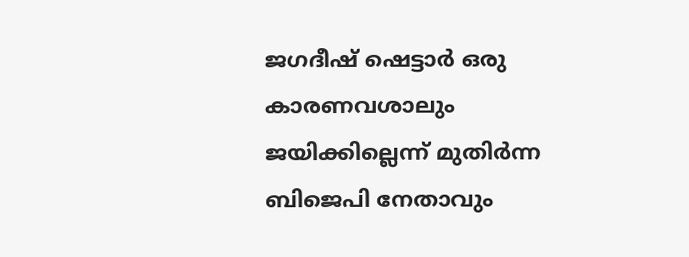ജഗദീഷ് ഷെട്ടാർ ഒരു കാരണവശാലും ജയിക്കില്ലെന്ന് മുതിർന്ന ബിജെപി നേതാവും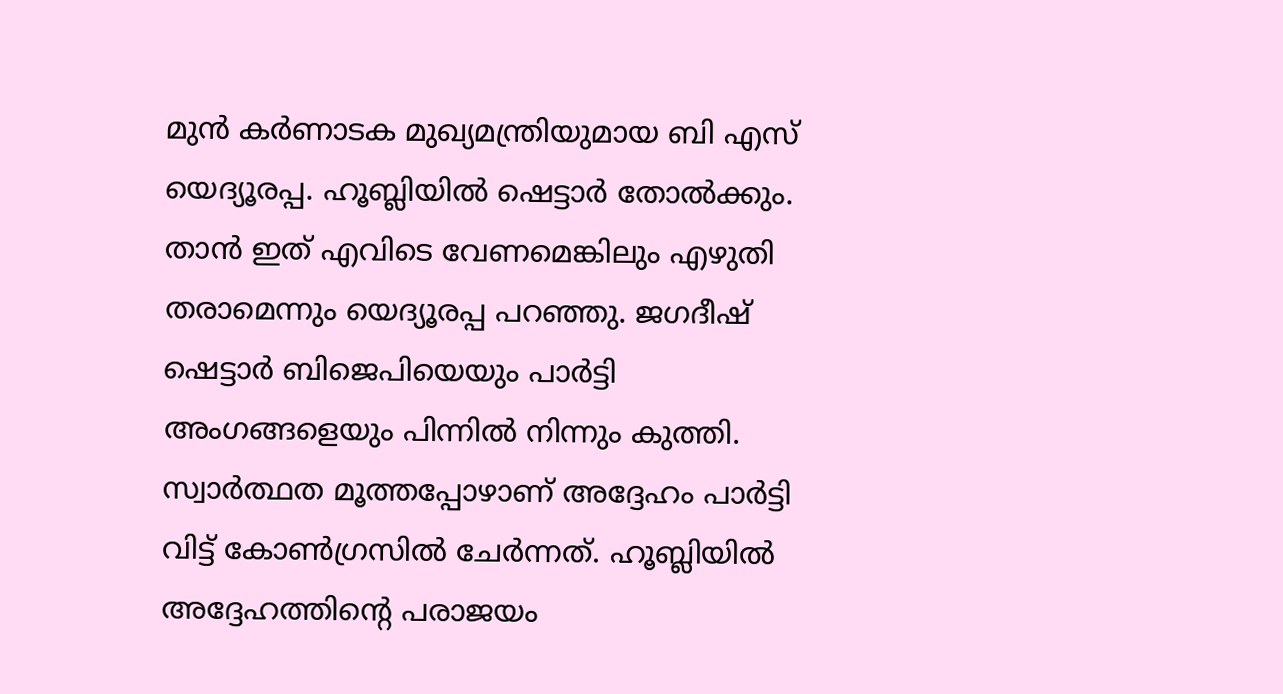മുൻ കർണാടക മുഖ്യമന്ത്രിയുമായ ബി എസ് യെദ്യൂരപ്പ. ഹൂബ്ലിയിൽ ഷെട്ടാർ തോൽക്കും. താൻ ഇത് എവിടെ വേണമെങ്കിലും എഴുതി തരാമെന്നും യെദ്യൂരപ്പ പറഞ്ഞു. ജഗദീഷ് ഷെട്ടാർ ബിജെപിയെയും പാർട്ടി അംഗങ്ങളെയും പിന്നിൽ നിന്നും കുത്തി. സ്വാർത്ഥത മൂത്തപ്പോഴാണ് അദ്ദേഹം പാർട്ടി വിട്ട് കോൺഗ്രസിൽ ചേർന്നത്. ഹൂബ്ലിയിൽ അദ്ദേഹത്തിന്റെ പരാജയം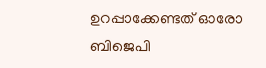ഉറപ്പാക്കേണ്ടത് ഓരോ ബിജെപി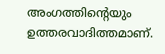അംഗത്തിന്റെയും ഉത്തരവാദിത്തമാണ്.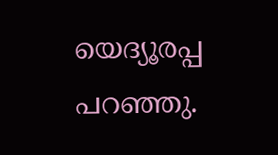യെദ്യൂരപ്പ പറഞ്ഞു.